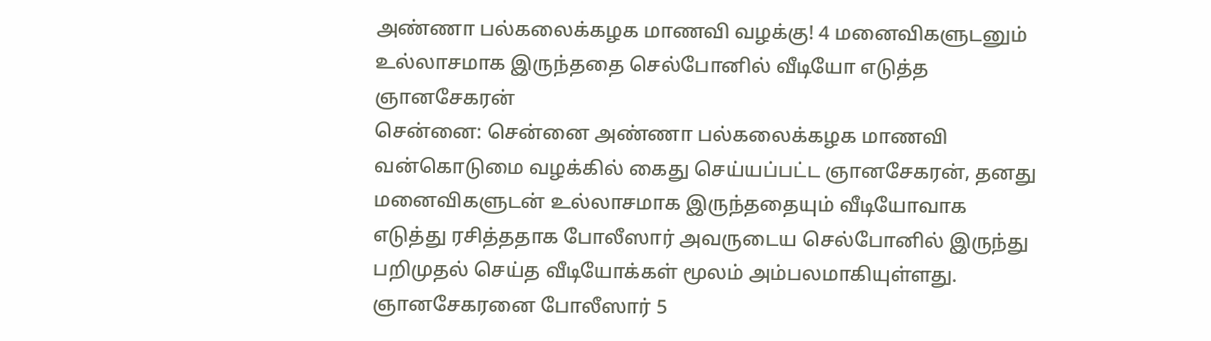அண்ணா பல்கலைக்கழக மாணவி வழக்கு! 4 மனைவிகளுடனும் உல்லாசமாக இருந்ததை செல்போனில் வீடியோ எடுத்த ஞானசேகரன்
சென்னை: சென்னை அண்ணா பல்கலைக்கழக மாணவி வன்கொடுமை வழக்கில் கைது செய்யப்பட்ட ஞானசேகரன், தனது மனைவிகளுடன் உல்லாசமாக இருந்ததையும் வீடியோவாக எடுத்து ரசித்ததாக போலீஸார் அவருடைய செல்போனில் இருந்து பறிமுதல் செய்த வீடியோக்கள் மூலம் அம்பலமாகியுள்ளது.
ஞானசேகரனை போலீஸார் 5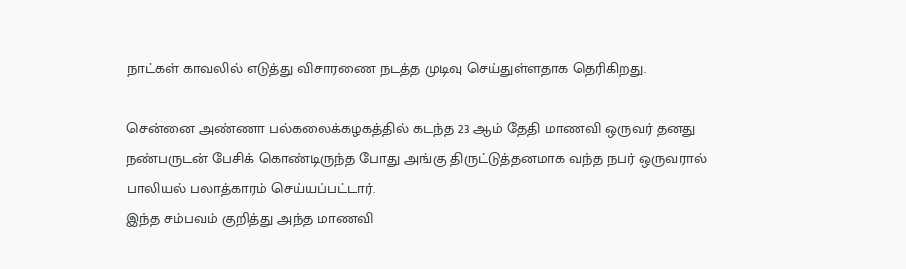நாட்கள் காவலில் எடுத்து விசாரணை நடத்த முடிவு செய்துள்ளதாக தெரிகிறது.

சென்னை அண்ணா பல்கலைக்கழகத்தில் கடந்த 23 ஆம் தேதி மாணவி ஒருவர் தனது நண்பருடன் பேசிக் கொண்டிருந்த போது அங்கு திருட்டுத்தனமாக வந்த நபர் ஒருவரால் பாலியல் பலாத்காரம் செய்யப்பட்டார்.
இந்த சம்பவம் குறித்து அந்த மாணவி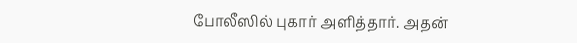போலீஸில் புகார் அளித்தார். அதன்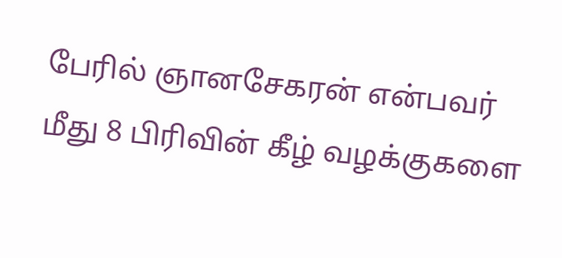பேரில் ஞானசேகரன் என்பவர் மீது 8 பிரிவின் கீழ் வழக்குகளை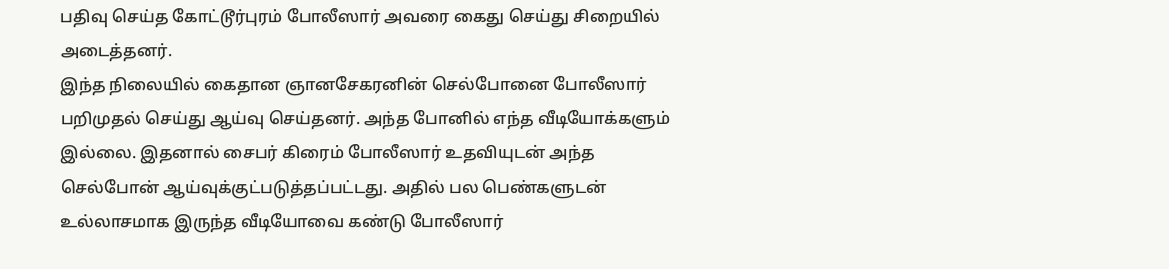பதிவு செய்த கோட்டூர்புரம் போலீஸார் அவரை கைது செய்து சிறையில் அடைத்தனர்.
இந்த நிலையில் கைதான ஞானசேகரனின் செல்போனை போலீஸார் பறிமுதல் செய்து ஆய்வு செய்தனர். அந்த போனில் எந்த வீடியோக்களும் இல்லை. இதனால் சைபர் கிரைம் போலீஸார் உதவியுடன் அந்த செல்போன் ஆய்வுக்குட்படுத்தப்பட்டது. அதில் பல பெண்களுடன் உல்லாசமாக இருந்த வீடியோவை கண்டு போலீஸார்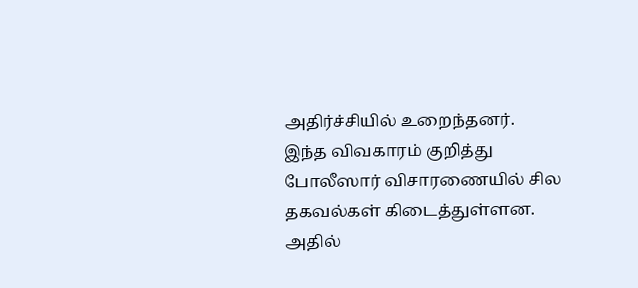அதிர்ச்சியில் உறைந்தனர்.
இந்த விவகாரம் குறித்து போலீஸார் விசாரணையில் சில தகவல்கள் கிடைத்துள்ளன. அதில்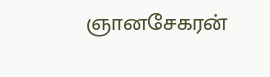ஞானசேகரன்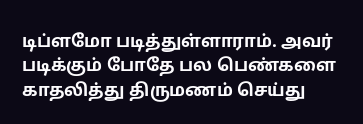டிப்ளமோ படித்துள்ளாராம். அவர் படிக்கும் போதே பல பெண்களை காதலித்து திருமணம் செய்து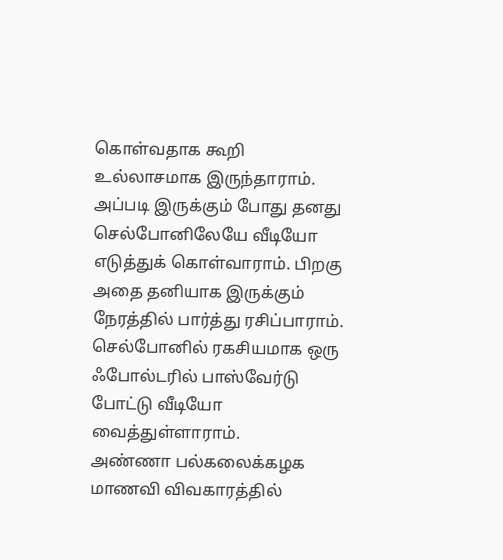கொள்வதாக கூறி உல்லாசமாக இருந்தாராம்.
அப்படி இருக்கும் போது தனது செல்போனிலேயே வீடியோ எடுத்துக் கொள்வாராம். பிறகு அதை தனியாக இருக்கும் நேரத்தில் பார்த்து ரசிப்பாராம். செல்போனில் ரகசியமாக ஒரு ஃபோல்டரில் பாஸ்வேர்டு போட்டு வீடியோ வைத்துள்ளாராம்.
அண்ணா பல்கலைக்கழக மாணவி விவகாரத்தில்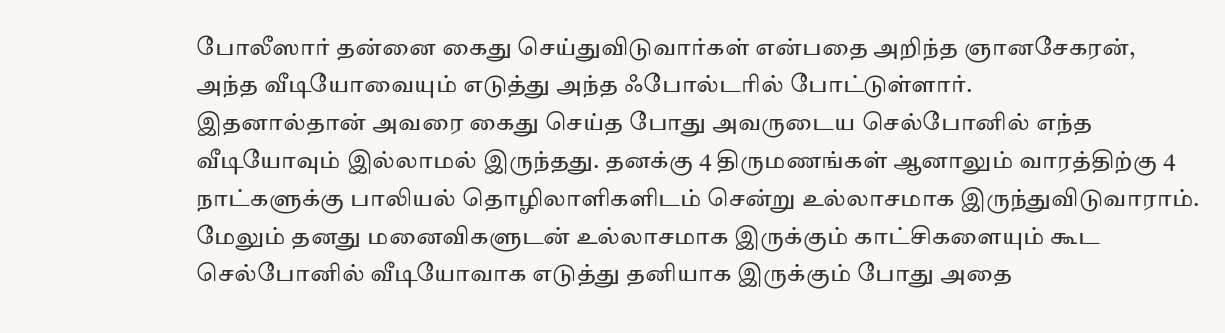போலீஸார் தன்னை கைது செய்துவிடுவார்கள் என்பதை அறிந்த ஞானசேகரன், அந்த வீடியோவையும் எடுத்து அந்த ஃபோல்டரில் போட்டுள்ளார்.
இதனால்தான் அவரை கைது செய்த போது அவருடைய செல்போனில் எந்த வீடியோவும் இல்லாமல் இருந்தது. தனக்கு 4 திருமணங்கள் ஆனாலும் வாரத்திற்கு 4 நாட்களுக்கு பாலியல் தொழிலாளிகளிடம் சென்று உல்லாசமாக இருந்துவிடுவாராம். மேலும் தனது மனைவிகளுடன் உல்லாசமாக இருக்கும் காட்சிகளையும் கூட செல்போனில் வீடியோவாக எடுத்து தனியாக இருக்கும் போது அதை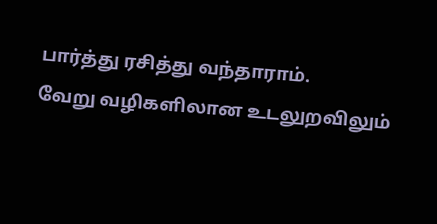பார்த்து ரசித்து வந்தாராம்.
வேறு வழிகளிலான உடலுறவிலும்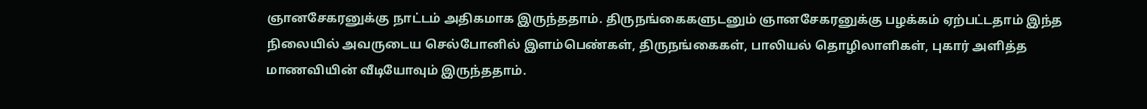ஞானசேகரனுக்கு நாட்டம் அதிகமாக இருந்ததாம். திருநங்கைகளுடனும் ஞானசேகரனுக்கு பழக்கம் ஏற்பட்டதாம் இந்த நிலையில் அவருடைய செல்போனில் இளம்பெண்கள், திருநங்கைகள், பாலியல் தொழிலாளிகள், புகார் அளித்த மாணவியின் வீடியோவும் இருந்ததாம்.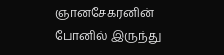ஞானசேகரனின் போனில் இருந்து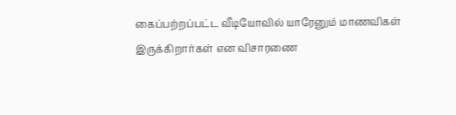கைப்பற்றப்பட்ட வீடியோவில் யாரேனும் மாணவிகள் இருக்கிறார்கள் என விசாரணை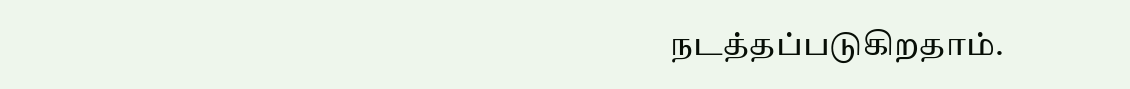நடத்தப்படுகிறதாம்.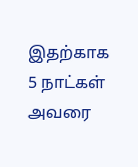இதற்காக 5 நாட்கள் அவரை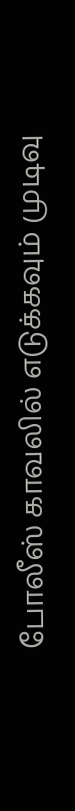போலீஸ் காவலில் எடுக்கவும் முடிவு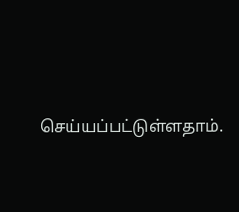செய்யப்பட்டுள்ளதாம்.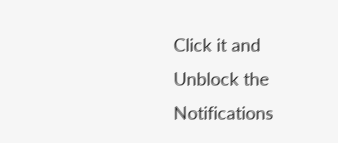Click it and Unblock the Notifications